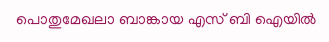പൊതുമേഖലാ ബാങ്കായ എസ് ബി ഐയിൽ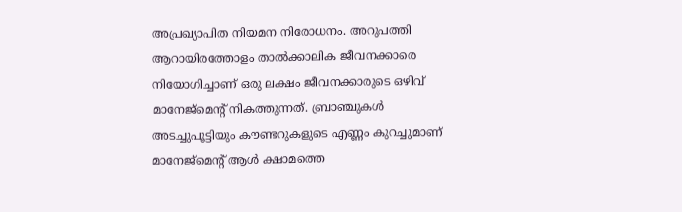അപ്രഖ്യാപിത നിയമന നിരോധനം. അറുപത്തി ആറായിരത്തോളം താൽക്കാലിക ജീവനക്കാരെ നിയോഗിച്ചാണ് ഒരു ലക്ഷം ജീവനക്കാരുടെ ഒഴിവ് മാനേജ്മെൻ്റ് നികത്തുന്നത്. ബ്രാഞ്ചുകൾ അടച്ചുപൂട്ടിയും കൗണ്ടറുകളുടെ എണ്ണം കുറച്ചുമാണ് മാനേജ്മെൻ്റ് ആൾ ക്ഷാമത്തെ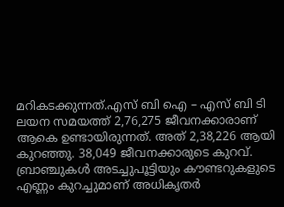മറികടക്കുന്നത്.എസ് ബി ഐ – എസ് ബി ടി ലയന സമയത്ത് 2,76,275 ജീവനക്കാരാണ് ആകെ ഉണ്ടായിരുന്നത്. അത് 2,38,226 ആയി കുറഞ്ഞു. 38,049 ജീവനക്കാരുടെ കുറവ്. ബ്രാഞ്ചുകൾ അടച്ചുപൂട്ടിയും കൗണ്ടറുകളുടെ എണ്ണം കുറച്ചുമാണ് അധികൃതർ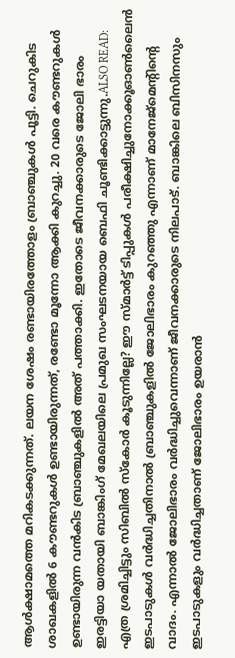ആൾക്ഷാമത്തെ മറികടക്കുന്നത്. ലയന ശേഷം രണ്ടായിരത്തോളം ബ്രാഞ്ചുകൾ പൂട്ടി. ചെറുകിട ശാഖകളിൽ 6 കൗണ്ടറുകൾ ഉണ്ടായിരുന്നത്, രണ്ടോ മൂന്നോ ആക്കി കുറച്ചു. 20 വരെ കൗണ്ടറുകൾ ഉണ്ടായിരുന്ന വൻകിട ബ്രാഞ്ചുകളിൽ അത് പത്താക്കി. ഇതോടെ ജീവനക്കാരുടെ ജോലി ഭാരം ഇരട്ടിയാ യതായി ബാങ്കിംഗ് മേഖലയിലെ പ്രമുഖ സംഘടനയായ ബെഫി ചൂണ്ടിക്കാട്ടുന്നു.ALSO READ: എത്ര ശ്രമിച്ചിട്ടും സിബിൽ സ്കോ‍ർ കൂടുന്നില്ലേ? ഈ സ്മാ‍ർട്ട് ടിപ്പുകൾ പരീക്ഷിച്ചുനോക്കൂഓൺലൈൻ ഇടപാടുകൾ വർദ്ധിച്ചതിനാൽ ബ്രാഞ്ചുകളിൽ ജോലിഭാരം കുറഞ്ഞു എന്നാണ് മാനേജ്മെൻ്റിൻ്റെ വാദം. എന്നാൽ ജോലിഭാരം വർദ്ധിച്ചുവെന്നാണ് ജീവനക്കാരുടെ നിലപാട്. ബാങ്കിലെ ബിസിനസും ഇടപാടുകളും വർദ്ധിച്ചതാണ് ജോലിഭാരം ഉയരാൻ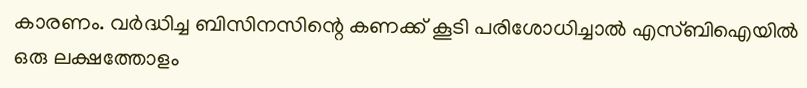കാരണം. വർദ്ധിച്ച ബിസിനസിന്റെ കണക്ക് കൂടി പരിശോധിച്ചാൽ എസ്ബിഐയിൽ ഒരു ലക്ഷത്തോളം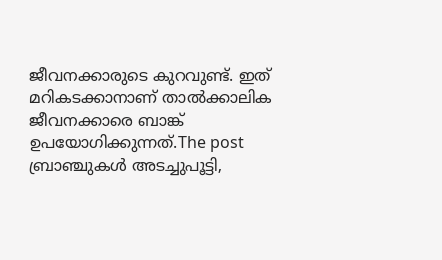ജീവനക്കാരുടെ കുറവുണ്ട്. ഇത് മറികടക്കാനാണ് താൽക്കാലിക ജീവനക്കാരെ ബാങ്ക് ഉപയോഗിക്കുന്നത്.The post ബ്രാഞ്ചുകൾ അടച്ചുപൂട്ടി,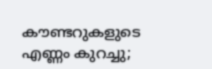കൗണ്ടറുകളുടെ എണ്ണം കുറച്ചു;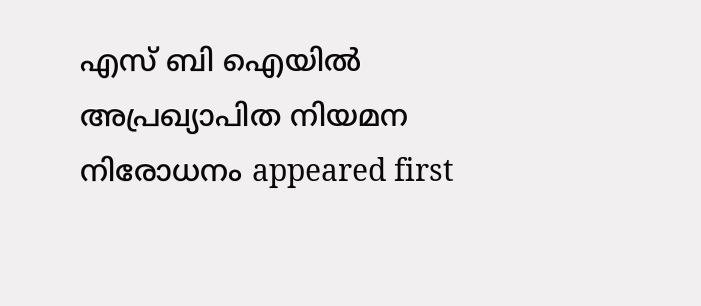എസ് ബി ഐയിൽ അപ്രഖ്യാപിത നിയമന നിരോധനം appeared first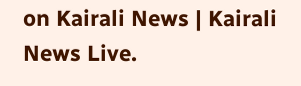on Kairali News | Kairali News Live.